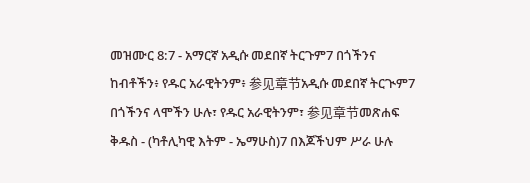መዝሙር 8:7 - አማርኛ አዲሱ መደበኛ ትርጉም7 በጎችንና ከብቶችን፥ የዱር አራዊትንም፥ 参见章节አዲሱ መደበኛ ትርጒም7 በጎችንና ላሞችን ሁሉ፣ የዱር አራዊትንም፣ 参见章节መጽሐፍ ቅዱስ - (ካቶሊካዊ እትም - ኤማሁስ)7 በእጆችህም ሥራ ሁሉ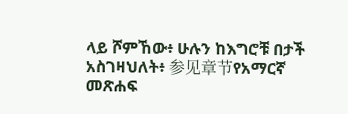ላይ ሾምኸው፥ ሁሉን ከእግሮቹ በታች አስገዛህለት፥ 参见章节የአማርኛ መጽሐፍ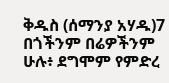ቅዱስ (ሰማንያ አሃዱ)7 በጎችንም በሬዎችንም ሁሉ፥ ደግሞም የምድረ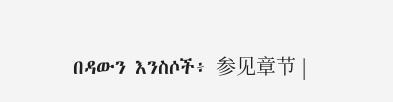በዳውን እንስሶች፥ 参见章节 |